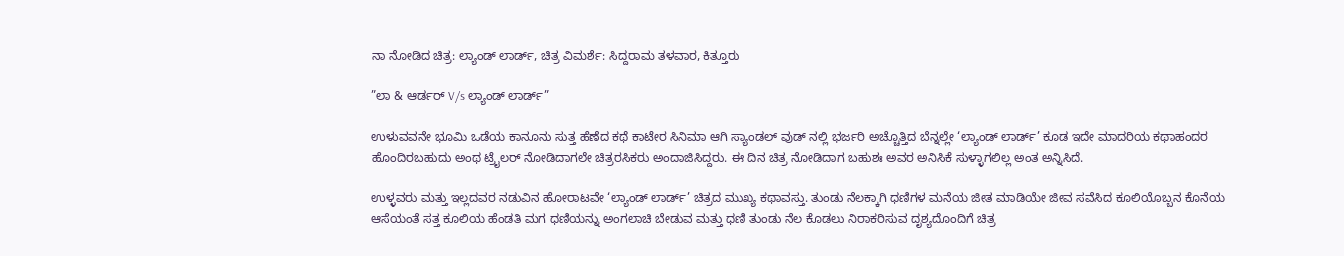ನಾ ನೋಡಿದ ಚಿತ್ರ: ಲ್ಯಾಂಡ್ ಲಾರ್ಡ್, ಚಿತ್ರ ವಿಮರ್ಶೆ: ಸಿದ್ದರಾಮ ತಳವಾರ, ಕಿತ್ತೂರು

”ಲಾ & ಆರ್ಡರ್ V/s ಲ್ಯಾಂಡ್ ಲಾರ್ಡ್”

ಉಳುವವನೇ ಭೂಮಿ ಒಡೆಯ ಕಾನೂನು ಸುತ್ತ ಹೆಣೆದ ಕಥೆ ಕಾಟೇರ ಸಿನಿಮಾ ಆಗಿ ಸ್ಯಾಂಡಲ್ ವುಡ್ ನಲ್ಲಿ ಭರ್ಜರಿ ಅಚ್ಚೊತ್ತಿದ ಬೆನ್ನಲ್ಲೇ ‘ಲ್ಯಾಂಡ್ ಲಾರ್ಡ್’ ಕೂಡ ಇದೇ ಮಾದರಿಯ ಕಥಾಹಂದರ ಹೊಂದಿರಬಹುದು ಅಂಥ ಟ್ರೈಲರ್ ನೋಡಿದಾಗಲೇ ಚಿತ್ರರಸಿಕರು ಅಂದಾಜಿಸಿದ್ದರು. ಈ ದಿನ ಚಿತ್ರ ನೋಡಿದಾಗ ಬಹುಶಃ ಅವರ ಅನಿಸಿಕೆ ಸುಳ್ಳಾಗಲಿಲ್ಲ ಅಂತ ಅನ್ನಿಸಿದೆ.

ಉಳ್ಳವರು ಮತ್ತು ಇಲ್ಲದವರ ನಡುವಿನ ಹೋರಾಟವೇ ‘ಲ್ಯಾಂಡ್ ಲಾರ್ಡ್’ ಚಿತ್ರದ ಮುಖ್ಯ ಕಥಾವಸ್ತು. ತುಂಡು ನೆಲಕ್ಕಾಗಿ ಧಣಿಗಳ ಮನೆಯ ಜೀತ ಮಾಡಿಯೇ ಜೀವ ಸವೆಸಿದ ಕೂಲಿಯೊಬ್ಬನ ಕೊನೆಯ ಆಸೆಯಂತೆ ಸತ್ತ ಕೂಲಿಯ ಹೆಂಡತಿ ಮಗ ಧಣಿಯನ್ನು ಅಂಗಲಾಚಿ ಬೇಡುವ ಮತ್ತು ಧಣಿ ತುಂಡು ನೆಲ ಕೊಡಲು ನಿರಾಕರಿಸುವ ದೃಶ್ಯದೊಂದಿಗೆ ಚಿತ್ರ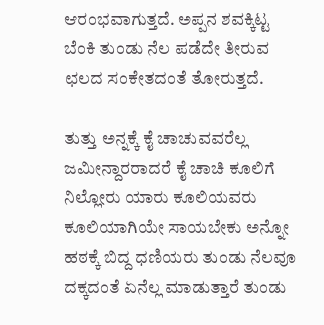ಆರಂಭವಾಗುತ್ತದೆ. ಅಪ್ಪನ ಶವಕ್ಕಿಟ್ಟ ಬೆಂಕಿ ತುಂಡು ನೆಲ ಪಡೆದೇ ತೀರುವ ಛಲದ ಸಂಕೇತದಂತೆ ತೋರುತ್ತದೆ.

ತುತ್ತು ಅನ್ನಕ್ಕೆ ಕೈ ಚಾಚುವವರೆಲ್ಲ ಜಮೀನ್ದಾರರಾದರೆ ಕೈ ಚಾಚಿ ಕೂಲಿಗೆ ನಿಲ್ಲೋರು ಯಾರು ಕೂಲಿಯವರು ಕೂಲಿಯಾಗಿಯೇ ಸಾಯಬೇಕು ಅನ್ನೋ ಹಠಕ್ಕೆ ಬಿದ್ದ ಧಣಿಯರು ತುಂಡು ನೆಲವೂ ದಕ್ಕದಂತೆ ಏನೆಲ್ಲ ಮಾಡುತ್ತಾರೆ ತುಂಡು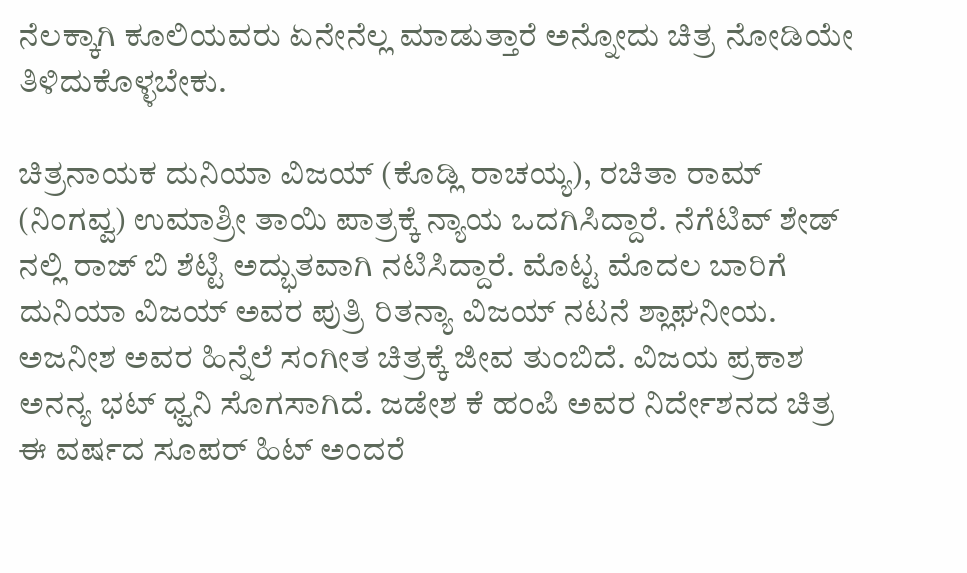ನೆಲಕ್ಕಾಗಿ ಕೂಲಿಯವರು ಏನೇನೆಲ್ಲ ಮಾಡುತ್ತಾರೆ ಅನ್ನೋದು ಚಿತ್ರ ನೋಡಿಯೇ ತಿಳಿದುಕೊಳ್ಳಬೇಕು.

ಚಿತ್ರನಾಯಕ ದುನಿಯಾ ವಿಜಯ್ (ಕೊಡ್ಲಿ ರಾಚಯ್ಯ), ರಚಿತಾ ರಾಮ್ (ನಿಂಗವ್ವ) ಉಮಾಶ್ರೀ ತಾಯಿ ಪಾತ್ರಕ್ಕೆ ನ್ಯಾಯ ಒದಗಿಸಿದ್ದಾರೆ. ನೆಗೆಟಿವ್ ಶೇಡ್ ನಲ್ಲಿ ರಾಜ್ ಬಿ ಶೆಟ್ಟಿ ಅದ್ಭುತವಾಗಿ ನಟಿಸಿದ್ದಾರೆ. ಮೊಟ್ಟ ಮೊದಲ ಬಾರಿಗೆ ದುನಿಯಾ ವಿಜಯ್ ಅವರ ಪುತ್ರಿ ರಿತನ್ಯಾ ವಿಜಯ್ ನಟನೆ ಶ್ಲಾಘನೀಯ. ಅಜನೀಶ ಅವರ ಹಿನ್ನೆಲೆ ಸಂಗೀತ ಚಿತ್ರಕ್ಕೆ ಜೀವ ತುಂಬಿದೆ. ವಿಜಯ ಪ್ರಕಾಶ ಅನನ್ಯ ಭಟ್ ಧ್ವನಿ ಸೊಗಸಾಗಿದೆ. ಜಡೇಶ ಕೆ ಹಂಪಿ ಅವರ ನಿರ್ದೇಶನದ ಚಿತ್ರ ಈ ವರ್ಷದ ಸೂಪರ್ ಹಿಟ್ ಅಂದರೆ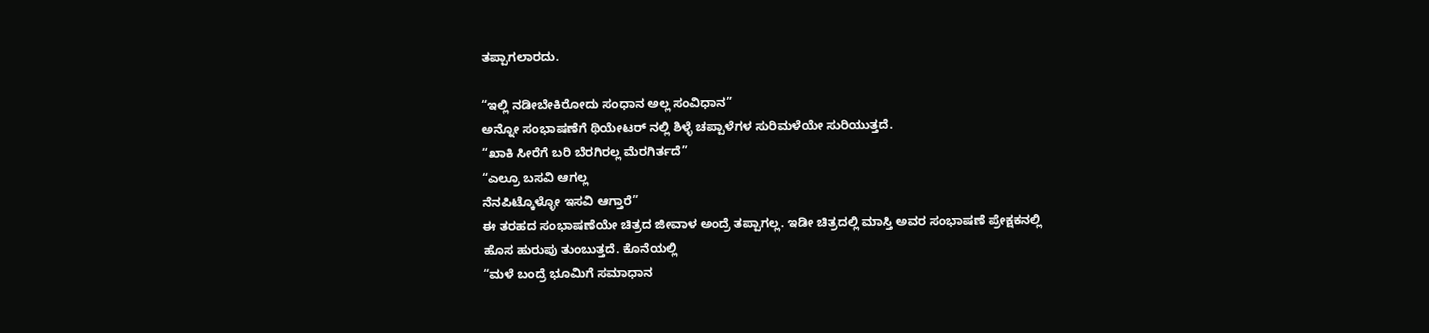ತಪ್ಪಾಗಲಾರದು.

“ಇಲ್ಲಿ ನಡೀಬೇಕಿರೋದು ಸಂಧಾನ ಅಲ್ಲ ಸಂವಿಧಾನ”
ಅನ್ನೋ ಸಂಭಾಷಣೆಗೆ ಥಿಯೇಟರ್ ನಲ್ಲಿ ಶಿಳ್ಳೆ ಚಪ್ಪಾಳೆಗಳ ಸುರಿಮಳೆಯೇ ಸುರಿಯುತ್ತದೆ.
“ಖಾಕಿ ಸೀರೆಗೆ ಬರಿ ಬೆರಗಿರಲ್ಲ ಮೆರಗಿರ್ತದೆ”
“ಎಲ್ರೂ ಬಸವಿ ಆಗಲ್ಲ
ನೆನಪಿಟ್ಕೊಳ್ಳೋ ಇಸವಿ ಆಗ್ತಾರೆ”
ಈ ತರಹದ ಸಂಭಾಷಣೆಯೇ ಚಿತ್ರದ ಜೀವಾಳ ಅಂದ್ರೆ ತಪ್ಪಾಗಲ್ಲ. ಇಡೀ ಚಿತ್ರದಲ್ಲಿ ಮಾಸ್ತಿ ಅವರ ಸಂಭಾಷಣೆ ಪ್ರೇಕ್ಷಕನಲ್ಲಿ ಹೊಸ ಹುರುಪು ತುಂಬುತ್ತದೆ. ಕೊನೆಯಲ್ಲಿ
“ಮಳೆ ಬಂದ್ರೆ ಭೂಮಿಗೆ ಸಮಾಧಾನ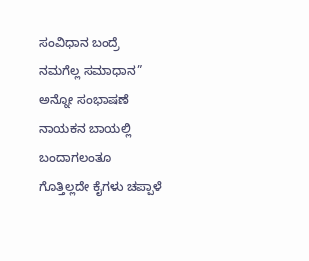ಸಂವಿಧಾನ ಬಂದ್ರೆ ನಮಗೆಲ್ಲ ಸಮಾಧಾನ” ಅನ್ನೋ ಸಂಭಾಷಣೆ ನಾಯಕನ ಬಾಯಲ್ಲಿ ಬಂದಾಗಲಂತೂ ಗೊತ್ತಿಲ್ಲದೇ ಕೈಗಳು ಚಪ್ಪಾಳೆ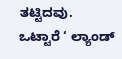ತಟ್ಟಿದವು.
ಒಟ್ಟಾರೆ ‘ ಲ್ಯಾಂಡ್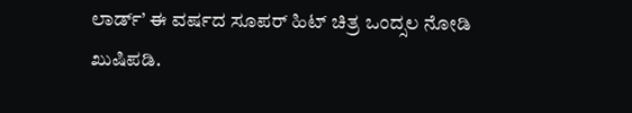ಲಾರ್ಡ್’ ಈ ವರ್ಷದ ಸೂಪರ್ ಹಿಟ್ ಚಿತ್ರ ಒಂದ್ಸಲ ನೋಡಿ ಖುಷಿಪಡಿ.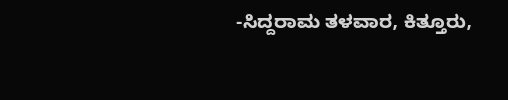-ಸಿದ್ದರಾಮ ತಳವಾರ, ಕಿತ್ತೂರು,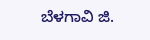ಬೆಳಗಾವಿ ಜಿ.